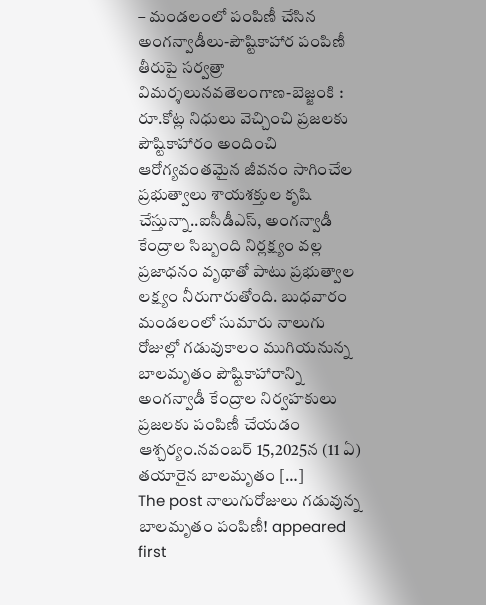– మండలంలో పంపిణీ చేసిన అంగన్వాడీలు-పౌష్టికాహార పంపిణీ తీరుపై సర్వత్రా విమర్శలునవతెలంగాణ-బెజ్జంకి : రూ.కోట్ల నిధులు వెచ్చించి ప్రజలకు పౌష్టికాహారం అందించి ఆరోగ్యవంతమైన జీవనం సాగించేల ప్రభుత్వాలు శాయశక్తుల కృషి చేస్తున్నా..ఐసీడీఎస్, అంగన్వాడీ కేంద్రాల సిబ్బంది నిర్లక్ష్యం వల్ల ప్రజాధనం వృథాతో పాటు ప్రభుత్వాల లక్ష్యం నీరుగారుతోంది. బుధవారం మండలంలో సుమారు నాలుగు రోజుల్లో గడువుకాలం ముగియనున్న బాలమృతం పౌష్టికాహారాన్ని అంగన్వాడీ కేంద్రాల నిర్వహకులు ప్రజలకు పంపిణీ చేయడం ఆశ్చర్యం.నవంబర్ 15,2025న (11 ఏ) తయారైన బాలమృతం […]
The post నాలుగురోజులు గడువున్న బాలమృతం పంపిణీ! appeared first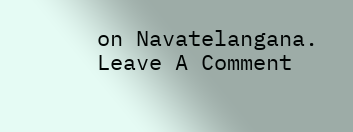on Navatelangana.
Leave A Comment